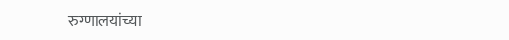रुग्णालयांच्या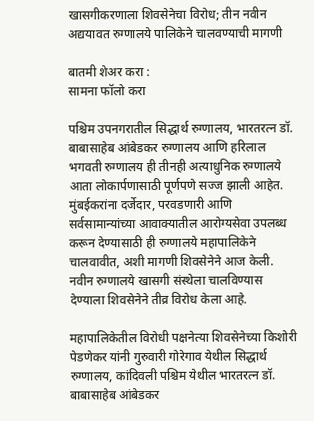खासगीकरणाला शिवसेनेचा विरोध; तीन नवीन अद्ययावत रुग्णालये पालिकेने चालवण्याची मागणी

बातमी शेअर करा :
सामना फॉलो करा

पश्चिम उपनगरातील सिद्धार्थ रुग्णालय, भारतरत्न डॉ. बाबासाहेब आंबेडकर रुग्णालय आणि हरिलाल भगवती रुग्णालय ही तीनही अत्याधुनिक रुग्णालये आता लोकार्पणासाठी पूर्णपणे सज्ज झाली आहेत. मुंबईकरांना दर्जेदार, परवडणारी आणि सर्वसामान्यांच्या आवाक्यातील आरोग्यसेवा उपलब्ध करून देण्यासाठी ही रुग्णालये महापालिकेने चालवावीत, अशी मागणी शिवसेनेने आज केली. नवीन रुग्णालये खासगी संस्थेला चालविण्यास देण्याला शिवसेनेने तीव्र विरोध केला आहे.

महापालिकेतील विरोधी पक्षनेत्या शिवसेनेच्या किशोरी पेडणेकर यांनी गुरुवारी गोरेगाव येथील सिद्धार्थ रुग्णालय, कांदिवली पश्चिम येथील भारतरत्न डॉ. बाबासाहेब आंबेडकर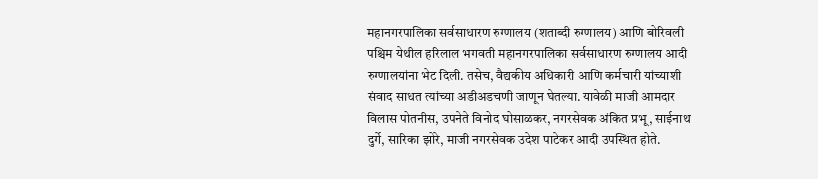महानगरपालिका सर्वसाधारण रुग्णालय (शताब्दी रुग्णालय) आणि बोरिवली पश्चिम येथील हरिलाल भगवती महानगरपालिका सर्वसाधारण रुग्णालय आदी रुग्णालयांना भेट दिली. तसेच, वैद्यकीय अधिकारी आणि कर्मचारी यांच्याशी संवाद साधत त्यांच्या अडीअडचणी जाणून घेतल्या. यावेळी माजी आमदार विलास पोतनीस, उपनेते विनोद घोसाळकर, नगरसेवक अंकित प्रभू, साईनाथ दुर्गे, सारिका झोरे, माजी नगरसेवक उदेश पाटेकर आदी उपस्थित होते.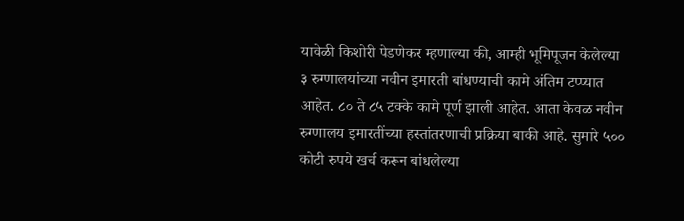यावेळी किशोरी पेडणेकर म्हणाल्या की, आम्ही भूमिपूजन केलेल्या ३ रुग्णालयांच्या नवीन इमारती बांधण्याची कामे अंतिम टप्प्यात आहेत. ८० ते ८५ टक्के कामे पूर्ण झाली आहेत. आता केवळ नवीन रुग्णालय इमारतींच्या हस्तांतरणाची प्रक्रिया बाकी आहे. सुमारे ५०० कोटी रुपये खर्च करून बांधलेल्या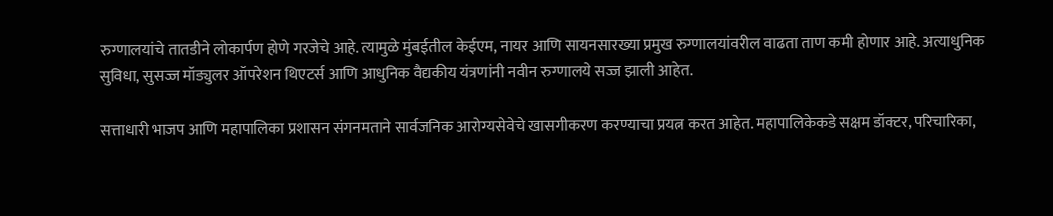रुग्णालयांचे तातडीने लोकार्पण होणे गरजेचे आहे. त्यामुळे मुंबईतील केईएम, नायर आणि सायनसारख्या प्रमुख रुग्णालयांवरील वाढता ताण कमी होणार आहे. अत्याधुनिक सुविधा, सुसज्ज मॉड्युलर ऑपरेशन थिएटर्स आणि आधुनिक वैद्यकीय यंत्रणांनी नवीन रुग्णालये सज्ज झाली आहेत.

सत्ताधारी भाजप आणि महापालिका प्रशासन संगनमताने सार्वजनिक आरोग्यसेवेचे खासगीकरण करण्याचा प्रयत्न करत आहेत. महापालिकेकडे सक्षम डॉक्टर, परिचारिका,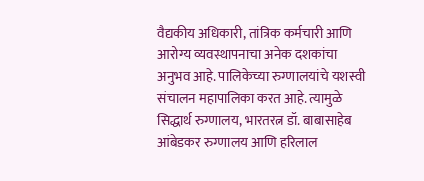वैद्यकीय अधिकारी, तांत्रिक कर्मचारी आणि आरोग्य व्यवस्थापनाचा अनेक दशकांचा अनुभव आहे. पालिकेच्या रुग्णालयांचे यशस्वी संचालन महापालिका करत आहे. त्यामुळे सिद्धार्थ रुग्णालय, भारतरत्न डॉ. बाबासाहेब आंबेडकर रुग्णालय आणि हरिलाल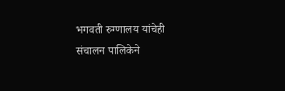भगवती रुग्णालय यांचेही संचालन पालिकेने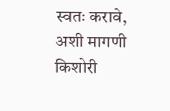स्वतः करावे, अशी मागणी किशोरी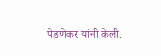पेडणेकर यांनी केली.